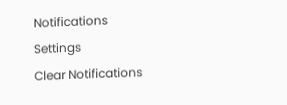Notifications
Settings
Clear Notifications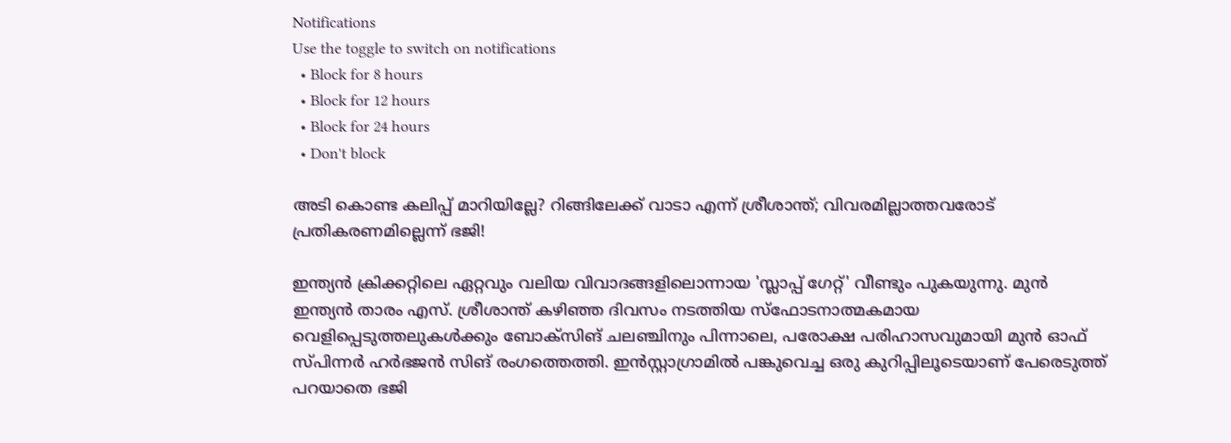Notifications
Use the toggle to switch on notifications
  • Block for 8 hours
  • Block for 12 hours
  • Block for 24 hours
  • Don't block

അടി കൊണ്ട കലിപ്പ് മാറിയില്ലേ? റിങ്ങിലേക്ക് വാടാ എന്ന് ശ്രീശാന്ത്; വിവരമില്ലാത്തവരോട് പ്രതികരണമില്ലെന്ന് ഭജി!

ഇന്ത്യൻ ക്രിക്കറ്റിലെ ഏറ്റവും വലിയ വിവാദങ്ങളിലൊന്നായ 'സ്ലാപ്പ് ഗേറ്റ്' വീണ്ടും പുകയുന്നു. മുൻ ഇന്ത്യൻ താരം എസ്. ശ്രീശാന്ത് കഴിഞ്ഞ ദിവസം നടത്തിയ സ്ഫോടനാത്മകമായ വെളിപ്പെടുത്തലുകൾക്കും ബോക്സിങ് ചലഞ്ചിനും പിന്നാലെ, പരോക്ഷ പരിഹാസവുമായി മുൻ ഓഫ് സ്പിന്നർ ഹർഭജൻ സിങ് രംഗത്തെത്തി. ഇൻസ്റ്റാഗ്രാമിൽ പങ്കുവെച്ച ഒരു കുറിപ്പിലൂടെയാണ് പേരെടുത്ത് പറയാതെ ഭജി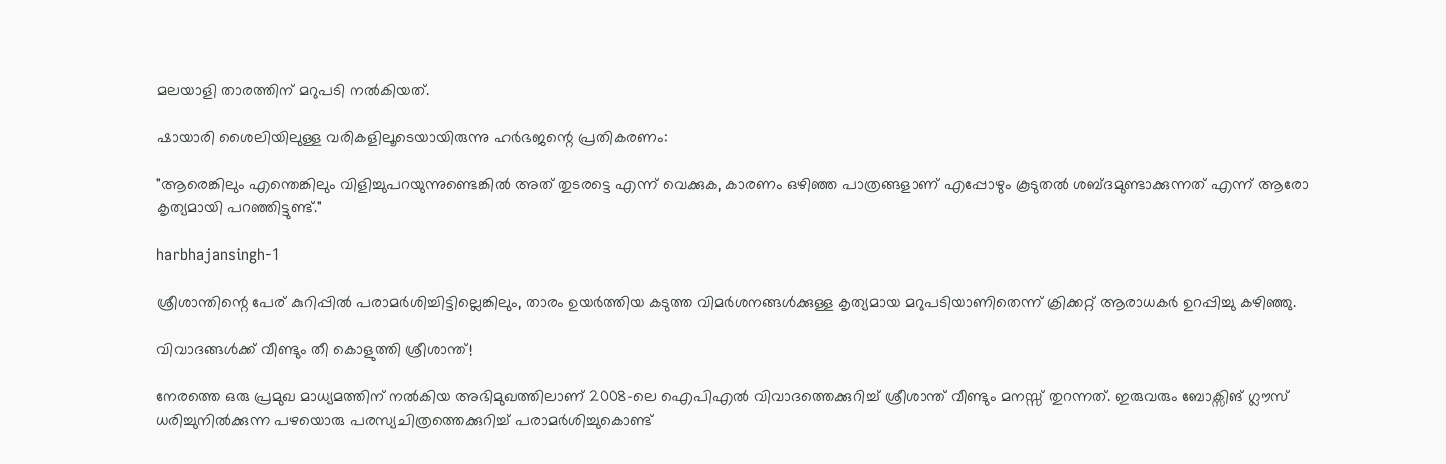മലയാളി താരത്തിന് മറുപടി നൽകിയത്.

ഷായാരി ശൈലിയിലുള്ള വരികളിലൂടെയായിരുന്നു ഹർഭജന്റെ പ്രതികരണം:

"ആരെങ്കിലും എന്തെങ്കിലും വിളിച്ചുപറയുന്നുണ്ടെങ്കിൽ അത് തുടരട്ടെ എന്ന് വെക്കുക, കാരണം ഒഴിഞ്ഞ പാത്രങ്ങളാണ് എപ്പോഴും കൂടുതൽ ശബ്ദമുണ്ടാക്കുന്നത് എന്ന് ആരോ കൃത്യമായി പറഞ്ഞിട്ടുണ്ട്."

harbhajansingh-1

ശ്രീശാന്തിന്റെ പേര് കുറിപ്പിൽ പരാമർശിച്ചിട്ടില്ലെങ്കിലും, താരം ഉയർത്തിയ കടുത്ത വിമർശനങ്ങൾക്കുള്ള കൃത്യമായ മറുപടിയാണിതെന്ന് ക്രിക്കറ്റ് ആരാധകർ ഉറപ്പിച്ചു കഴിഞ്ഞു.

വിവാദങ്ങൾക്ക് വീണ്ടും തീ കൊളുത്തി ശ്രീശാന്ത്!

നേരത്തെ ഒരു പ്രമുഖ മാധ്യമത്തിന് നൽകിയ അഭിമുഖത്തിലാണ് 2008-ലെ ഐപിഎൽ വിവാദത്തെക്കുറിച്ച് ശ്രീശാന്ത് വീണ്ടും മനസ്സ് തുറന്നത്. ഇരുവരും ബോക്സിങ് ഗ്ലൗസ് ധരിച്ചുനിൽക്കുന്ന പഴയൊരു പരസ്യചിത്രത്തെക്കുറിച്ച് പരാമർശിച്ചുകൊണ്ട്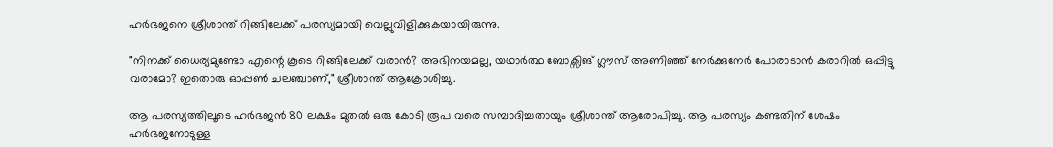ഹർഭജനെ ശ്രീശാന്ത് റിങ്ങിലേക്ക് പരസ്യമായി വെല്ലുവിളിക്കുകയായിരുന്നു.

"നിനക്ക് ധൈര്യമുണ്ടോ എന്റെ കൂടെ റിങ്ങിലേക്ക് വരാൻ? അഭിനയമല്ല, യഥാർത്ഥ ബോക്സിങ് ഗ്ലൗസ് അണിഞ്ഞ് നേർക്കുനേർ പോരാടാൻ കരാറിൽ ഒപ്പിട്ടു വരാമോ? ഇതൊരു ഓപ്പൺ ചലഞ്ചാണ്," ശ്രീശാന്ത് ആക്രോശിച്ചു.

ആ പരസ്യത്തിലൂടെ ഹർഭജൻ 80 ലക്ഷം മുതൽ ഒരു കോടി രൂപ വരെ സമ്പാദിച്ചതായും ശ്രീശാന്ത് ആരോപിച്ചു. ആ പരസ്യം കണ്ടതിന് ശേഷം ഹർഭജനോടുള്ള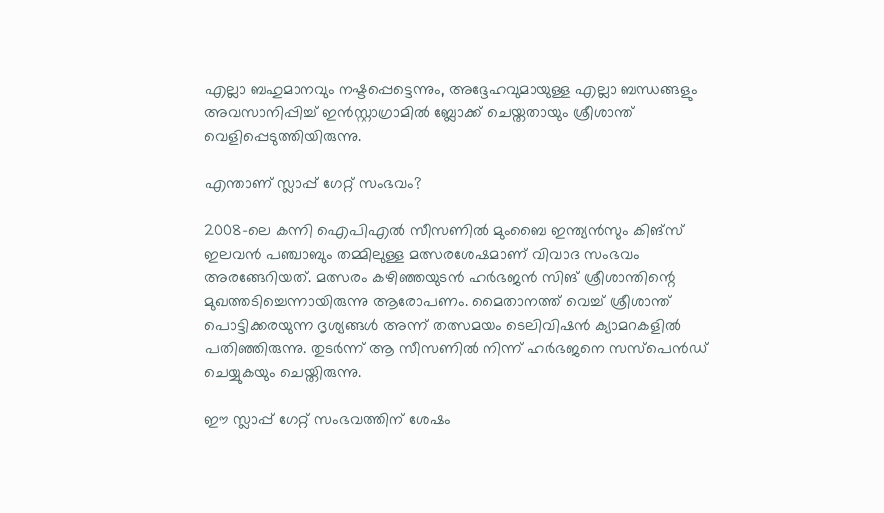എല്ലാ ബഹുമാനവും നഷ്ടപ്പെട്ടെന്നും, അദ്ദേഹവുമായുള്ള എല്ലാ ബന്ധങ്ങളും അവസാനിപ്പിച്ച് ഇൻസ്റ്റാഗ്രാമിൽ ബ്ലോക്ക് ചെയ്തതായും ശ്രീശാന്ത് വെളിപ്പെടുത്തിയിരുന്നു.

എന്താണ് സ്ലാപ്പ് ഗേറ്റ് സംഭവം?

2008-ലെ കന്നി ഐപിഎൽ സീസണിൽ മുംബൈ ഇന്ത്യൻസും കിങ്‌സ് ഇലവൻ പഞ്ചാബും തമ്മിലുള്ള മത്സരശേഷമാണ് വിവാദ സംഭവം അരങ്ങേറിയത്. മത്സരം കഴിഞ്ഞയുടൻ ഹർഭജൻ സിങ് ശ്രീശാന്തിന്റെ മുഖത്തടിച്ചെന്നായിരുന്നു ആരോപണം. മൈതാനത്ത് വെച്ച് ശ്രീശാന്ത് പൊട്ടിക്കരയുന്ന ദൃശ്യങ്ങൾ അന്ന് തത്സമയം ടെലിവിഷൻ ക്യാമറകളിൽ പതിഞ്ഞിരുന്നു. തുടർന്ന് ആ സീസണിൽ നിന്ന് ഹർഭജനെ സസ്‌പെൻഡ് ചെയ്യുകയും ചെയ്തിരുന്നു.

ഈ സ്ലാപ്പ് ഗേറ്റ് സംഭവത്തിന് ശേഷം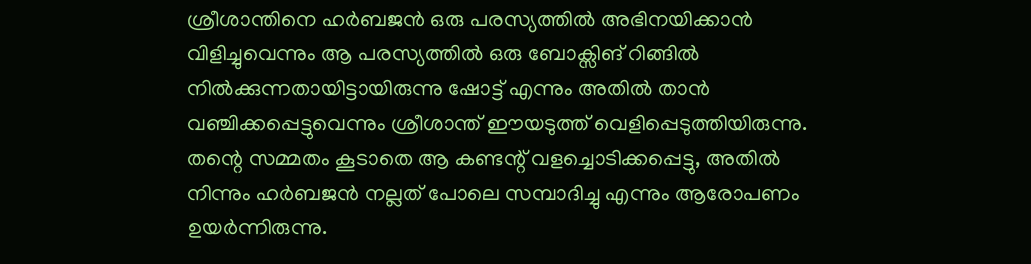ശ്രീശാന്തിനെ ഹർബജൻ ഒരു പരസ്യത്തിൽ അഭിനയിക്കാൻ വിളിച്ചുവെന്നും ആ പരസ്യത്തിൽ ഒരു ബോക്സിങ് റിങ്ങിൽ നിൽക്കുന്നതായിട്ടായിരുന്നു ഷോട്ട് എന്നും അതിൽ താൻ വഞ്ചിക്കപ്പെട്ടുവെന്നും ശ്രീശാന്ത് ഈയടുത്ത് വെളിപ്പെടുത്തിയിരുന്നു. തന്റെ സമ്മതം കൂടാതെ ആ കണ്ടന്റ് വളച്ചൊടിക്കപ്പെട്ടു, അതിൽ നിന്നും ഹർബജൻ നല്ലത് പോലെ സമ്പാദിച്ചു എന്നും ആരോപണം ഉയർന്നിരുന്നു.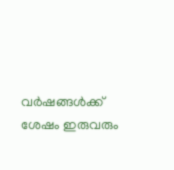വർഷങ്ങൾക്ക് ശേഷം ഇരുവരും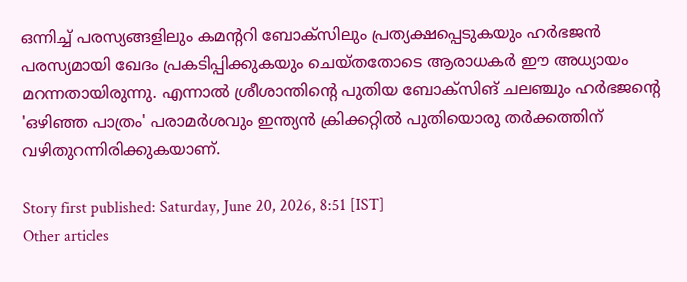ഒന്നിച്ച് പരസ്യങ്ങളിലും കമന്ററി ബോക്സിലും പ്രത്യക്ഷപ്പെടുകയും ഹർഭജൻ പരസ്യമായി ഖേദം പ്രകടിപ്പിക്കുകയും ചെയ്തതോടെ ആരാധകർ ഈ അധ്യായം മറന്നതായിരുന്നു. എന്നാൽ ശ്രീശാന്തിന്റെ പുതിയ ബോക്സിങ് ചലഞ്ചും ഹർഭജന്റെ 'ഒഴിഞ്ഞ പാത്രം' പരാമർശവും ഇന്ത്യൻ ക്രിക്കറ്റിൽ പുതിയൊരു തർക്കത്തിന് വഴിതുറന്നിരിക്കുകയാണ്.

Story first published: Saturday, June 20, 2026, 8:51 [IST]
Other articles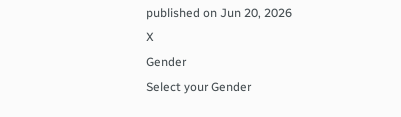published on Jun 20, 2026
X
Gender
Select your Gender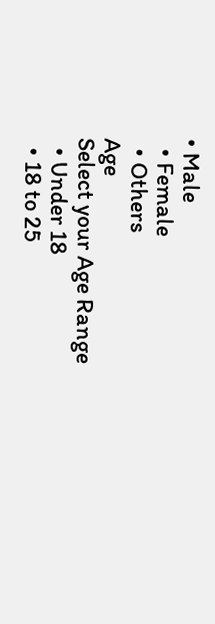• Male
  • Female
  • Others
Age
Select your Age Range
  • Under 18
  • 18 to 25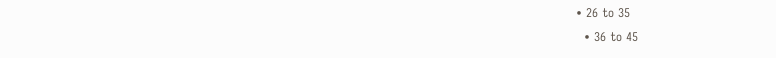• 26 to 35
  • 36 to 45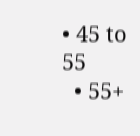• 45 to 55
  • 55+